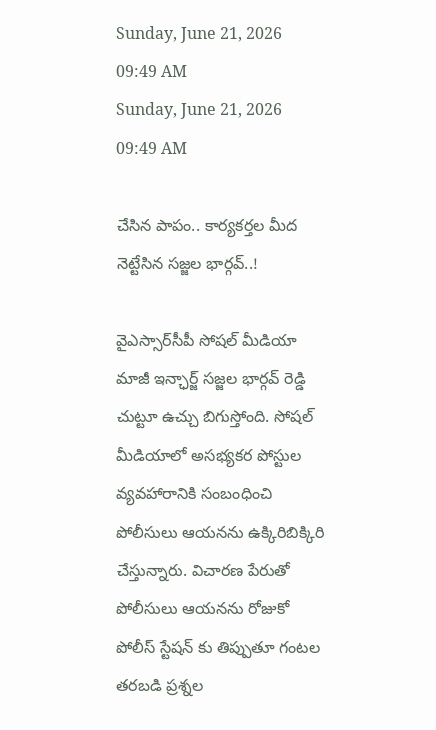Sunday, June 21, 2026 09:49 AM
Sunday, June 21, 2026 09:49 AM

చేసిన పాపం.. కార్యకర్తల మీద నెట్టేసిన సజ్జల భార్గవ్..!

వైఎస్సార్‌సీపీ సోషల్ మీడియా మాజీ ఇన్ఛార్జ్ సజ్జల భార్గవ్ రెడ్డి చుట్టూ ఉచ్చు బిగుస్తోంది. సోషల్ మీడియాలో అసభ్యకర పోస్టుల వ్యవహారానికి సంబంధించి పోలీసులు ఆయనను ఉక్కిరిబిక్కిరి చేస్తున్నారు. విచారణ పేరుతో పోలీసులు ఆయనను రోజుకో పోలీస్ స్టేషన్‌ కు తిప్పుతూ గంటల తరబడి ప్రశ్నల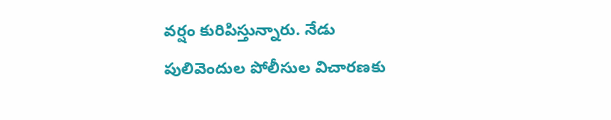వర్షం కురిపిస్తున్నారు. నేడు పులివెందుల పోలీసుల విచారణకు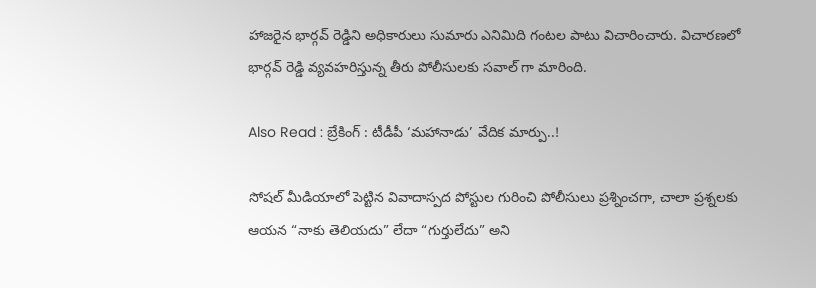హాజరైన భార్గవ్ రెడ్డిని అధికారులు సుమారు ఎనిమిది గంటల పాటు విచారించారు. విచారణలో భార్గవ్ రెడ్డి వ్యవహరిస్తున్న తీరు పోలీసులకు సవాల్‌ గా మారింది.

Also Read : బ్రేకింగ్ : టీడీపీ ‘మహానాడు’ వేదిక మార్పు..!

సోషల్ మీడియాలో పెట్టిన వివాదాస్పద పోస్టుల గురించి పోలీసులు ప్రశ్నించగా, చాలా ప్రశ్నలకు ఆయన “నాకు తెలియదు” లేదా “గుర్తులేదు” అని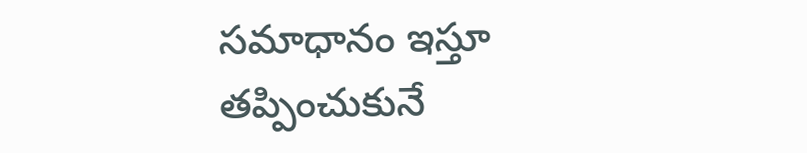సమాధానం ఇస్తూ తప్పించుకునే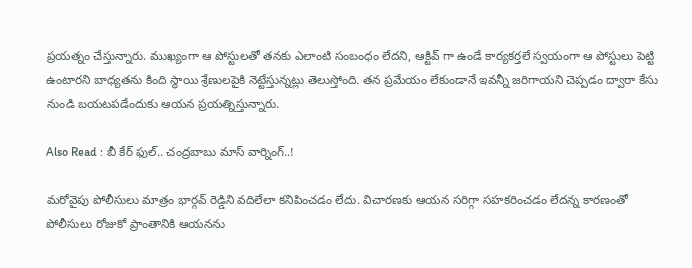ప్రయత్నం చేస్తున్నారు. ముఖ్యంగా ఆ పోస్టులతో తనకు ఎలాంటి సంబంధం లేదని, ఆక్టివ్ గా ఉండే కార్యకర్తలే స్వయంగా ఆ పోస్టులు పెట్టి ఉంటారని బాధ్యతను కింది స్థాయి శ్రేణులపైకి నెట్టేస్తున్నట్లు తెలుస్తోంది. తన ప్రమేయం లేకుండానే ఇవన్నీ జరిగాయని చెప్పడం ద్వారా కేసు నుండి బయటపడేందుకు ఆయన ప్రయత్నిస్తున్నారు.

Also Read : బీ కేర్ ఫుల్.. చంద్రబాబు మాస్ వార్నింగ్..!

మరోవైపు పోలీసులు మాత్రం భార్గవ్ రెడ్డిని వదిలేలా కనిపించడం లేదు. విచారణకు ఆయన సరిగ్గా సహకరించడం లేదన్న కారణంతో పోలీసులు రోజుకో ప్రాంతానికి ఆయనను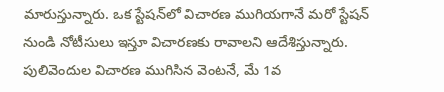మారుస్తున్నారు. ఒక స్టేషన్‌లో విచారణ ముగియగానే మరో స్టేషన్ నుండి నోటీసులు ఇస్తూ విచారణకు రావాలని ఆదేశిస్తున్నారు. పులివెందుల విచారణ ముగిసిన వెంటనే, మే 1వ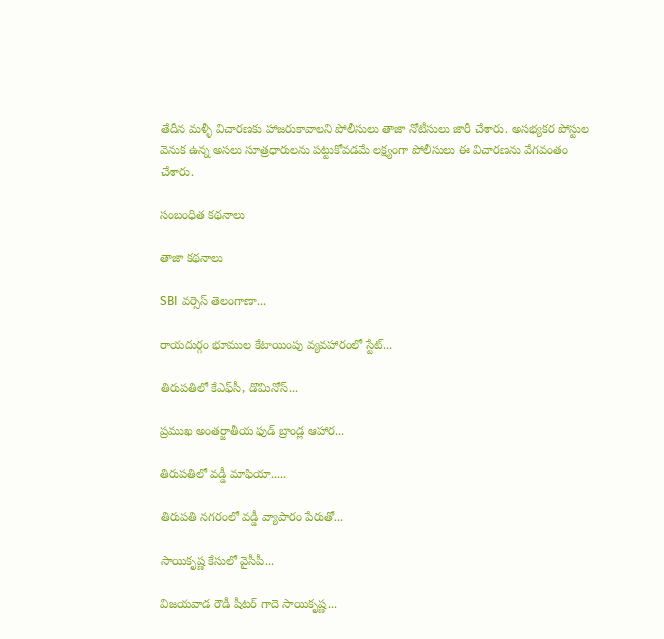తేదీన మళ్ళీ విచారణకు హాజరుకావాలని పోలీసులు తాజా నోటీసులు జారీ చేశారు. అసభ్యకర పోస్టుల వెనుక ఉన్న అసలు సూత్రధారులను పట్టుకోవడమే లక్ష్యంగా పోలీసులు ఈ విచారణను వేగవంతం చేశారు.

సంబంధిత కథనాలు

తాజా కథనాలు

SBI వర్సెస్ తెలంగాణా...

రాయదుర్గం భూముల కేటాయింపు వ్యవహారంలో స్టేట్...

తిరుపతిలో కేఎఫ్‌సీ, డొమినోస్‌...

ప్రముఖ అంతర్జాతీయ ఫుడ్ బ్రాండ్ల ఆహార...

తిరుపతిలో వడ్డీ మాఫియా.....

తిరుపతి నగరంలో వడ్డీ వ్యాపారం పేరుతో...

సాయికృష్ణ కేసులో వైసీపీ...

విజయవాడ రౌడీ షీటర్‌ గాదె సాయికృష్ణ...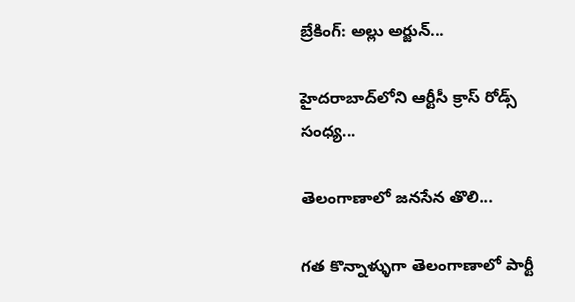బ్రేకింగ్: అల్లు అర్జున్‌...

హైదరాబాద్‌లోని ఆర్టీసీ క్రాస్ రోడ్స్ సంధ్య...

తెలంగాణాలో జనసేన తొలి...

గత కొన్నాళ్ళుగా తెలంగాణాలో పార్టీ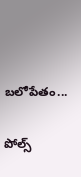బలోపేతం...

పోల్స్